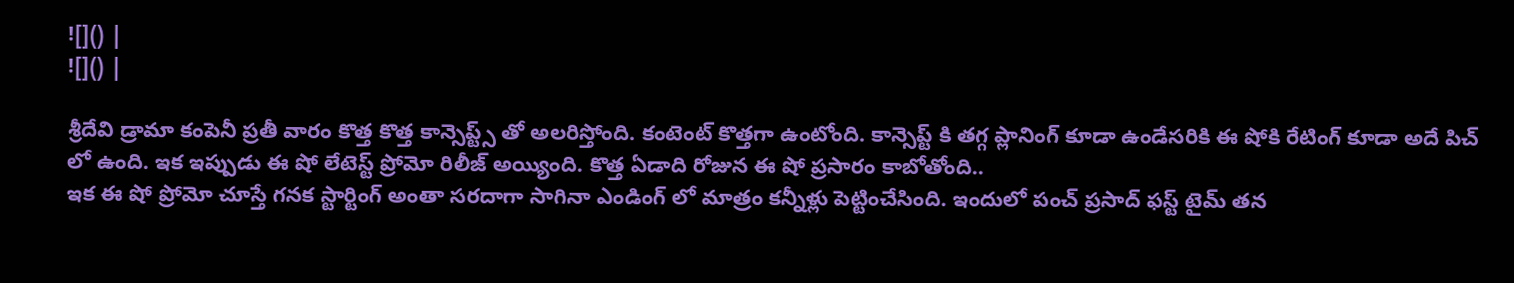![]() |
![]() |

శ్రీదేవి డ్రామా కంపెనీ ప్రతీ వారం కొత్త కొత్త కాన్సెప్ట్స్ తో అలరిస్తోంది. కంటెంట్ కొత్తగా ఉంటోంది. కాన్సెప్ట్ కి తగ్గ ప్లానింగ్ కూడా ఉండేసరికి ఈ షోకి రేటింగ్ కూడా అదే పిచ్ లో ఉంది. ఇక ఇప్పుడు ఈ షో లేటెస్ట్ ప్రోమో రిలీజ్ అయ్యింది. కొత్త ఏడాది రోజున ఈ షో ప్రసారం కాబోతోంది..
ఇక ఈ షో ప్రోమో చూస్తే గనక స్టార్టింగ్ అంతా సరదాగా సాగినా ఎండింగ్ లో మాత్రం కన్నీళ్లు పెట్టించేసింది. ఇందులో పంచ్ ప్రసాద్ ఫస్ట్ టైమ్ తన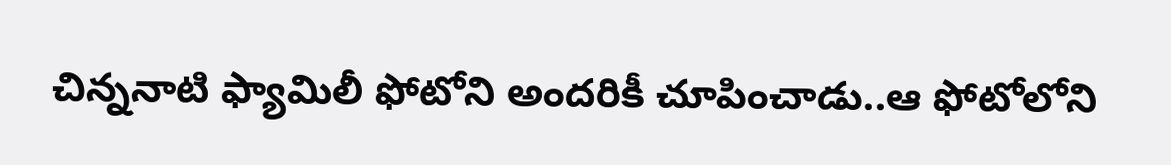చిన్ననాటి ఫ్యామిలీ ఫోటోని అందరికీ చూపించాడు..ఆ ఫోటోలోని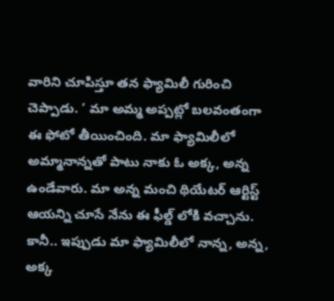వారిని చూపిస్తూ తన ఫ్యామిలీ గురించి చెప్పాడు. ‘ మా అమ్మ అప్పట్లో బలవంతంగా ఈ ఫోటో తీయించింది. మా ఫ్యామిలీలో అమ్మానాన్నతో పాటు నాకు ఓ అక్క, అన్న ఉండేవారు. మా అన్న మంచి థియేటర్ ఆర్టిస్ట్ ఆయన్ని చూసే నేను ఈ ఫీల్డ్ లోకి వచ్చాను.
కానీ.. ఇప్పుడు మా ఫ్యామిలీలో నాన్న, అన్న, అక్క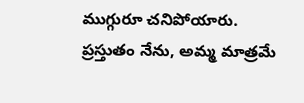ముగ్గురూ చనిపోయారు. ప్రస్తుతం నేను, అమ్మ మాత్రమే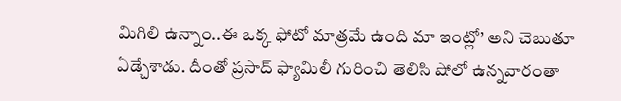మిగిలి ఉన్నాం..ఈ ఒక్క ఫోటో మాత్రమే ఉంది మా ఇంట్లో’ అని చెబుతూ ఏడ్చేశాడు. దీంతో ప్రసాద్ ఫ్యామిలీ గురించి తెలిసి షోలో ఉన్నవారంతా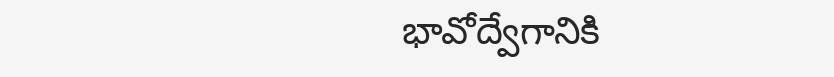భావోద్వేగానికి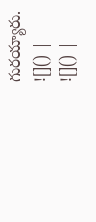గురయ్యారు.
![]() |
![]() |